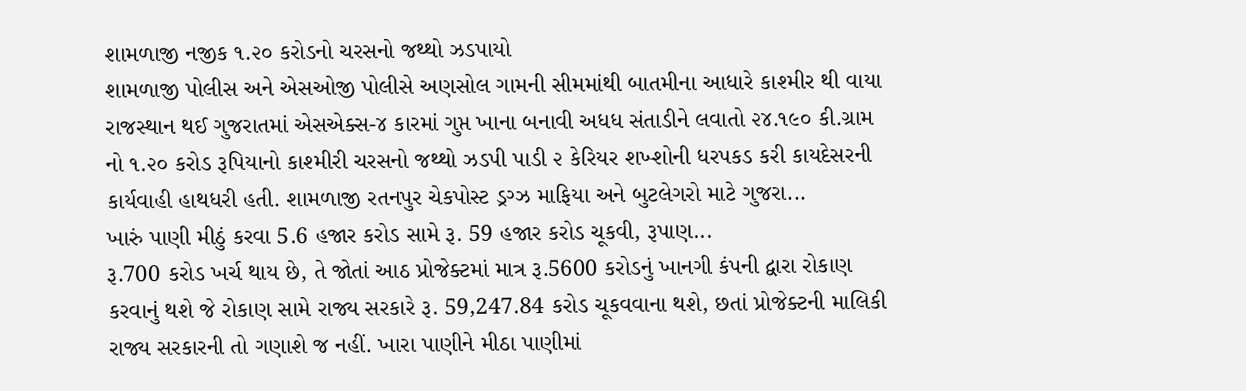શામળાજી નજીક ૧.૨૦ કરોડનો ચરસનો જથ્થો ઝડપાયો
શામળાજી પોલીસ અને એસઓજી પોલીસે અણસોલ ગામની સીમમાંથી બાતમીના આધારે કાશ્મીર થી વાયા રાજસ્થાન થઈ ગુજરાતમાં એસએક્સ-૪ કારમાં ગુપ્ત ખાના બનાવી અધધ સંતાડીને લવાતો ૨૪.૧૯૦ કી.ગ્રામ નો ૧.૨૦ કરોડ રૂપિયાનો કાશ્મીરી ચરસનો જથ્થો ઝડપી પાડી ૨ કેરિયર શખ્શોની ધરપકડ કરી કાયદેસરની કાર્યવાહી હાથધરી હતી. શામળાજી રતનપુર ચેકપોસ્ટ ડ્રગ્ઝ માફિયા અને બુટલેગરો માટે ગુજરા...
ખારું પાણી મીઠું કરવા 5.6 હજાર કરોડ સામે રૂ. 59 હજાર કરોડ ચૂકવી, રૂપાણ...
રૂ.700 કરોડ ખર્ચ થાય છે, તે જોતાં આઠ પ્રોજેક્ટમાં માત્ર રૂ.5600 કરોડનું ખાનગી કંપની દ્વારા રોકાણ કરવાનું થશે જે રોકાણ સામે રાજ્ય સરકારે રૂ. 59,247.84 કરોડ ચૂકવવાના થશે, છતાં પ્રોજેક્ટની માલિકી રાજ્ય સરકારની તો ગણાશે જ નહીં. ખારા પાણીને મીઠા પાણીમાં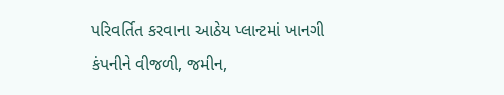પરિવર્તિત કરવાના આઠેય પ્લાન્ટમાં ખાનગી કંપનીને વીજળી, જમીન,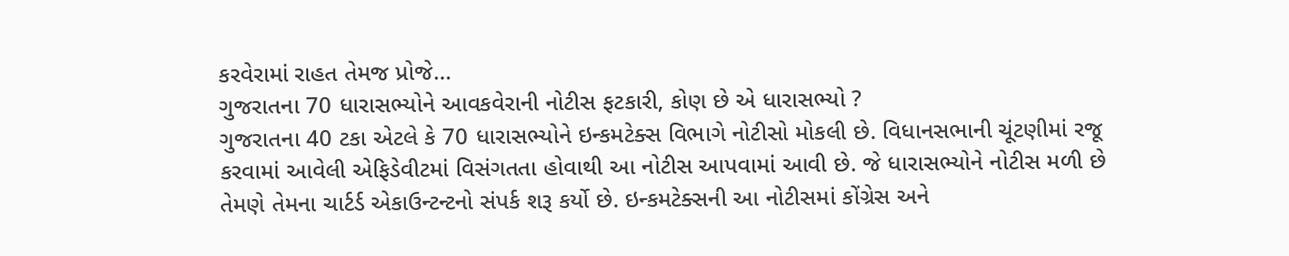કરવેરામાં રાહત તેમજ પ્રોજે...
ગુજરાતના 70 ધારાસભ્યોને આવકવેરાની નોટીસ ફટકારી, કોણ છે એ ધારાસભ્યો ?
ગુજરાતના 40 ટકા એટલે કે 70 ધારાસભ્યોને ઇન્કમટેક્સ વિભાગે નોટીસો મોકલી છે. વિધાનસભાની ચૂંટણીમાં રજૂ કરવામાં આવેલી એફિડેવીટમાં વિસંગતતા હોવાથી આ નોટીસ આપવામાં આવી છે. જે ધારાસભ્યોને નોટીસ મળી છે તેમણે તેમના ચાર્ટર્ડ એકાઉન્ટન્ટનો સંપર્ક શરૂ કર્યો છે. ઇન્કમટેક્સની આ નોટીસમાં કોંગ્રેસ અને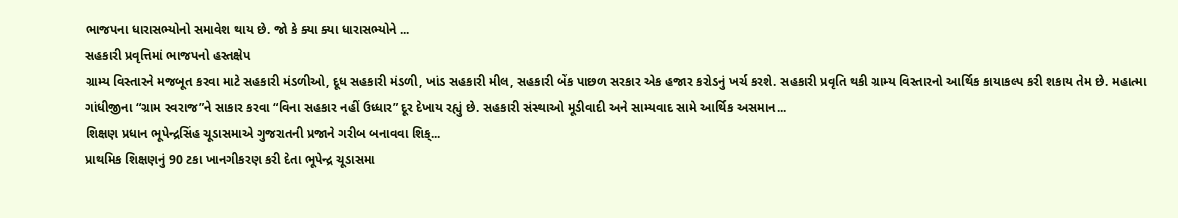ભાજપના ધારાસભ્યોનો સમાવેશ થાય છે. જો કે ક્યા ક્યા ધારાસભ્યોને ...
સહકારી પ્રવૃત્તિમાં ભાજપનો હસ્તક્ષેપ
ગ્રામ્ય વિસ્તારને મજબૂત કરવા માટે સહકારી મંડળીઓ, દૂધ સહકારી મંડળી, ખાંડ સહકારી મીલ, સહકારી બેંક પાછળ સરકાર એક હજાર કરોડનું ખર્ચ કરશે. સહકારી પ્રવૃતિ થકી ગ્રામ્ય વિસ્તારનો આર્થિક કાયાકલ્પ કરી શકાય તેમ છે. મહાત્મા ગાંધીજીના “ગ્રામ સ્વરાજ”ને સાકાર કરવા “વિના સહકાર નહીં ઉધ્ધાર” દૂર દેખાય રહ્યું છે. સહકારી સંસ્થાઓ મૂડીવાદી અને સામ્યવાદ સામે આર્થિક અસમાન...
શિક્ષણ પ્રધાન ભૂપેન્દ્રસિંહ ચૂડાસમાએ ગુજરાતની પ્રજાને ગરીબ બનાવવા શિક્...
પ્રાથમિક શિક્ષણનું 90 ટકા ખાનગીકરણ કરી દેતા ભૂપેન્દ્ર ચૂડાસમા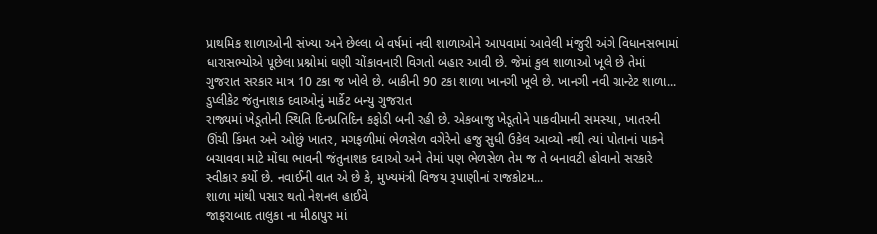પ્રાથમિક શાળાઓની સંખ્યા અને છેલ્લા બે વર્ષમાં નવી શાળાઓને આપવામાં આવેલી મંજુરી અંગે વિધાનસભામાં ધારાસભ્યોએ પૂછેલા પ્રશ્નોમાં ઘણી ચોંકાવનારી વિગતો બહાર આવી છે. જેમાં કુલ શાળાઓ ખૂલે છે તેમાં ગુજરાત સરકાર માત્ર 10 ટકા જ ખોલે છે. બાકીની 90 ટકા શાળા ખાનગી ખૂલે છે. ખાનગી નવી ગ્રાન્ટેટ શાળા...
ડુપ્લીકેટ જંતુનાશક દવાઓનું માર્કેટ બન્યુ ગુજરાત
રાજ્યમાં ખેડૂતોની સ્થિતિ દિનપ્રતિદિન કફોડી બની રહી છે. એકબાજુ ખેડૂતોને પાકવીમાની સમસ્યા, ખાતરની ઊંચી કિંમત અને ઓછું ખાતર, મગફળીમાં ભેળસેળ વગેરેનો હજુ સુધી ઉકેલ આવ્યો નથી ત્યાં પોતાનાં પાકને બચાવવા માટે મોંઘા ભાવની જંતુનાશક દવાઓ અને તેમાં પણ ભેળસેળ તેમ જ તે બનાવટી હોવાનો સરકારે સ્વીકાર કર્યો છે. નવાઈની વાત એ છે કે, મુખ્યમંત્રી વિજય રૂપાણીનાં રાજકોટમ...
શાળા માંથી પસાર થતો નેશનલ હાઈવે
જાફરાબાદ તાલુકા ના મીઠાપુર માં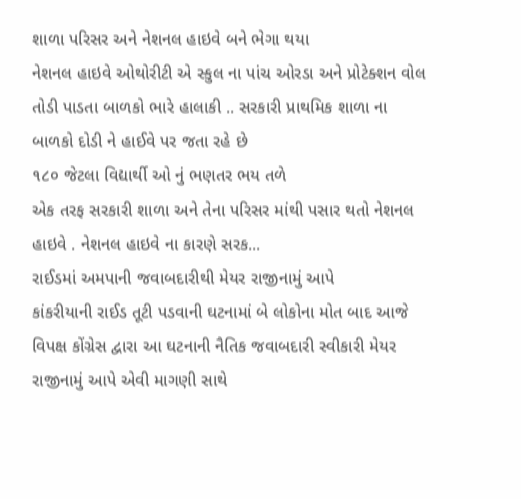શાળા પરિસર અને નેશનલ હાઇવે બને ભેગા થયા
નેશનલ હાઇવે ઓથોરીટી એ સ્કુલ ના પાંચ ઓરડા અને પ્રોટેક્શન વોલ તોડી પાડતા બાળકો ભારે હાલાકી .. સરકારી પ્રાથમિક શાળા ના બાળકો દોડી ને હાઈવે પર જતા રહે છે
૧૮૦ જેટલા વિદ્યાર્થી ઓ નું ભણતર ભય તળે
એક તરફ સરકારી શાળા અને તેના પરિસર માંથી પસાર થતો નેશનલ હાઇવે . નેશનલ હાઇવે ના કારણે સરક...
રાઈડમાં અમપાની જવાબદારીથી મેયર રાજીનામું આપે
કાંકરીયાની રાઈડ તૂટી પડવાની ઘટનામાં બે લોકોના મોત બાદ આજે વિપક્ષ કોંગ્રેસ દ્વારા આ ઘટનાની નૈતિક જવાબદારી સ્વીકારી મેયર રાજીનામું આપે એવી માગણી સાથે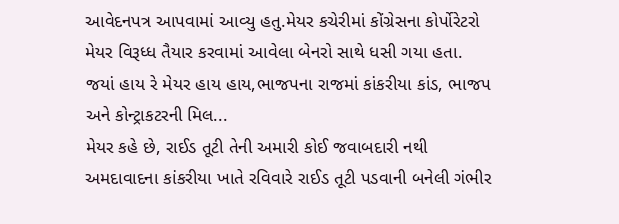આવેદનપત્ર આપવામાં આવ્યુ હતુ.મેયર કચેરીમાં કોંગ્રેસના કોર્પોરેટરો મેયર વિરૂધ્ધ તૈયાર કરવામાં આવેલા બેનરો સાથે ધસી ગયા હતા. જયાં હાય રે મેયર હાય હાય,ભાજપના રાજમાં કાંકરીયા કાંડ, ભાજપ અને કોન્ટ્રાકટરની મિલ...
મેયર કહે છે, રાઈડ તૂટી તેની અમારી કોઈ જવાબદારી નથી
અમદાવાદના કાંકરીયા ખાતે રવિવારે રાઈડ તૂટી પડવાની બનેલી ગંભીર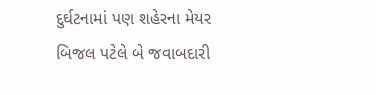દુર્ઘટનામાં પણ શહેરના મેયર બિજલ પટેલે બે જવાબદારી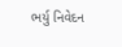ભર્યુ નિવેદન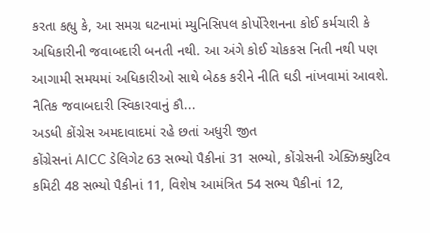કરતા કહ્યુ કે, આ સમગ્ર ઘટનામાં મ્યુનિસિપલ કોર્પોરેશનના કોઈ કર્મચારી કે અધિકારીની જવાબદારી બનતી નથી. આ અંગે કોઈ ચોકકસ નિતી નથી પણ આગામી સમયમાં અધિકારીઓ સાથે બેઠક કરીને નીતિ ઘડી નાંખવામાં આવશે. નૈતિક જવાબદારી સ્વિકારવાનું કૌ...
અડધી કોંગ્રેસ અમદાવાદમાં રહે છતાં અધુરી જીત
કોંગ્રેસનાં AICC ડેલિગેટ 63 સભ્યો પૈકીનાં 31 સભ્યો, કોંગ્રેસની એક્ઝિક્યુટિવ કમિટી 48 સભ્યો પૈકીનાં 11, વિશેષ આમંત્રિત 54 સભ્ય પૈકીનાં 12,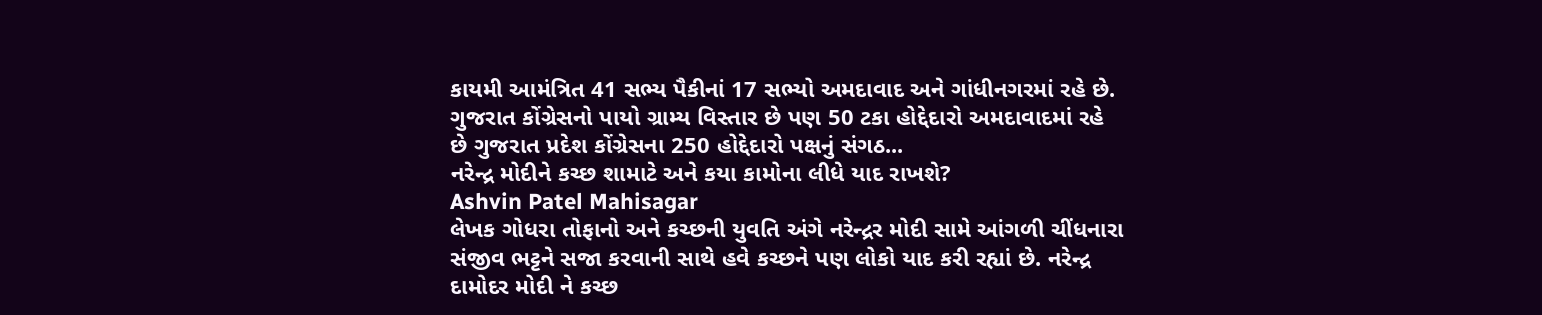કાયમી આમંત્રિત 41 સભ્ય પૈકીનાં 17 સભ્યો અમદાવાદ અને ગાંધીનગરમાં રહે છે. ગુજરાત કોંગ્રેસનો પાયો ગ્રામ્ય વિસ્તાર છે પણ 50 ટકા હોદ્દેદારો અમદાવાદમાં રહે છે ગુજરાત પ્રદેશ કોંગ્રેસના 250 હોદ્દેદારો પક્ષનું સંગઠ...
નરેન્દ્ર મોદીને કચ્છ શામાટે અને કયા કામોના લીધે યાદ રાખશે?
Ashvin Patel Mahisagar
લેખક ગોધરા તોફાનો અને કચ્છની યુવતિ અંગે નરેન્દ્રર મોદી સામે આંગળી ચીંધનારા સંજીવ ભટ્ટને સજા કરવાની સાથે હવે કચ્છને પણ લોકો યાદ કરી રહ્યાં છે. નરેન્દ્ર દામોદર મોદી ને કચ્છ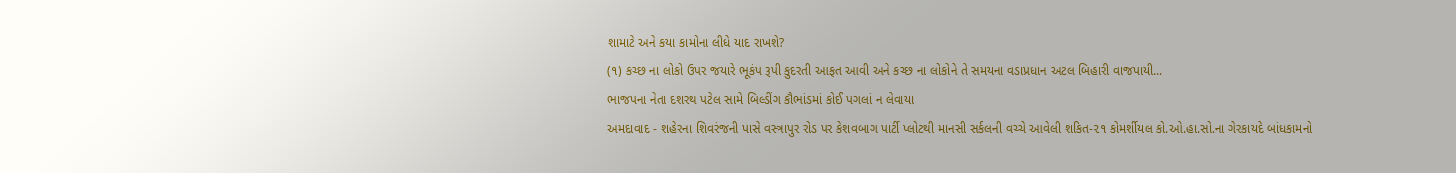શામાટે અને કયા કામોના લીધે યાદ રાખશે?
(૧) કચ્છ ના લોકો ઉપર જયારે ભૂકંપ રૂપી કુદરતી આફત આવી અને કચ્છ ના લોકોને તે સમયના વડાપ્રધાન અટલ બિહારી વાજપાયી...
ભાજપના નેતા દશરથ પટેલ સામે બિલ્ડીંગ કૌભાંડમાં કોઈ પગલાં ન લેવાયા
અમદાવાદ - શહેરના શિવરંજની પાસે વસ્ત્રાપુર રોડ પર કેશવબાગ પાર્ટી પ્લોટથી માનસી સર્કલની વચ્ચે આવેલી શકિત-૨૧ કોમર્શીયલ કો.ઓ.હા.સો.ના ગેરકાયદે બાંધકામનો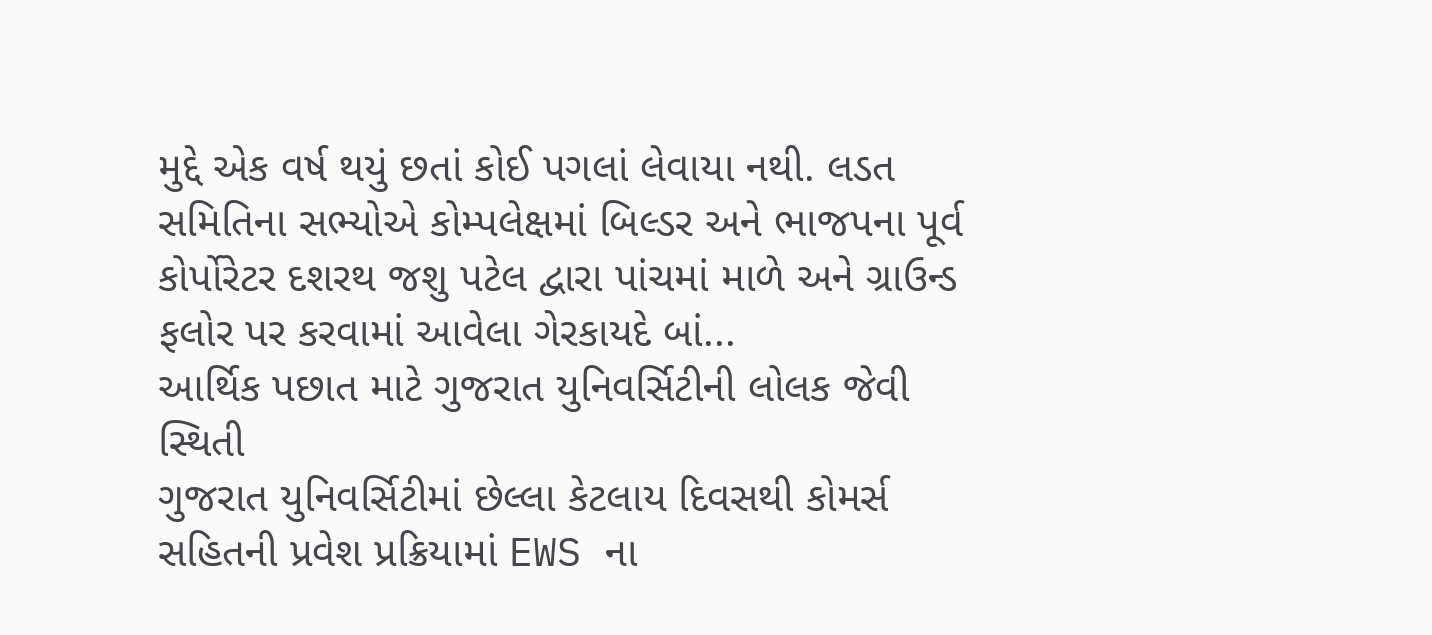મુદ્દે એક વર્ષ થયું છતાં કોઈ પગલાં લેવાયા નથી. લડત સમિતિના સભ્યોએ કોમ્પલેક્ષમાં બિલ્ડર અને ભાજપના પૂર્વ કોર્પોરેટર દશરથ જશુ પટેલ દ્વારા પાંચમાં માળે અને ગ્રાઉન્ડ ફલોર પર કરવામાં આવેલા ગેરકાયદે બાં...
આર્થિક પછાત માટે ગુજરાત યુનિવર્સિટીની લોલક જેવી સ્થિતી
ગુજરાત યુનિવર્સિટીમાં છેલ્લા કેટલાય દિવસથી કોમર્સ સહિતની પ્રવેશ પ્રક્રિયામાં EWS ના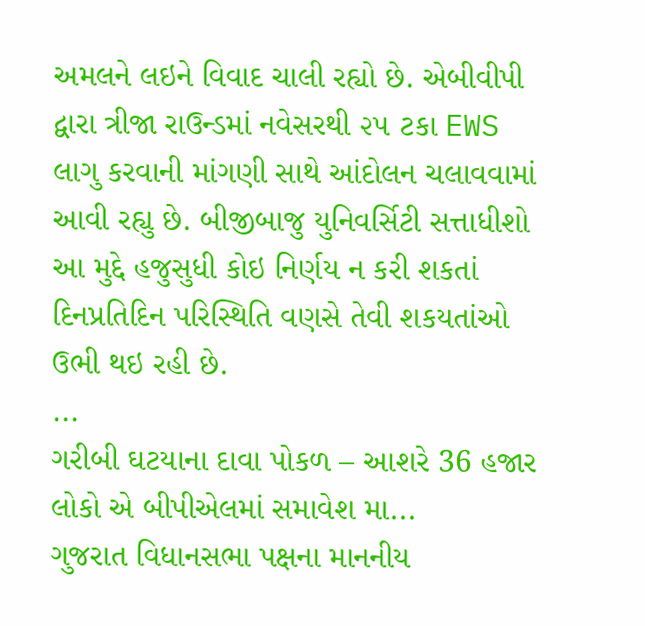અમલને લઇને વિવાદ ચાલી રહ્યો છે. એબીવીપી દ્વારા ત્રીજા રાઉન્ડમાં નવેસરથી ૨૫ ટકા EWS લાગુ કરવાની માંગણી સાથે આંદોલન ચલાવવામાં આવી રહ્યુ છે. બીજીબાજુ યુનિવર્સિટી સત્તાધીશો આ મુદ્દે હજુસુધી કોઇ નિર્ણય ન કરી શકતાં દિનપ્રતિદિન પરિસ્થિતિ વણસે તેવી શકયતાંઓ ઉભી થઇ રહી છે.
...
ગરીબી ઘટયાના દાવા પોકળ – આશરે 36 હજાર લોકો એ બીપીએલમાં સમાવેશ મા...
ગુજરાત વિધાનસભા પક્ષના માનનીય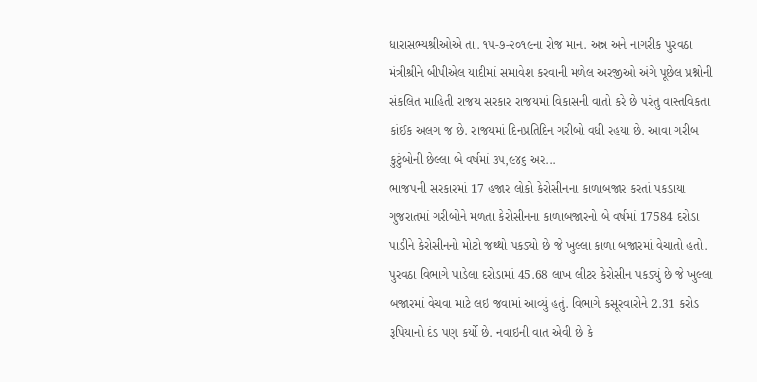ધારાસભ્યશ્રીઓએ તા. ૧૫-૭-૨૦૧૯ના રોજ માન. અન્ન અને નાગરીક પુરવઠા મંત્રીશ્રીને બીપીએલ યાદીમાં સમાવેશ કરવાની મળેલ અરજીઓ અંગે પૂછેલ પ્રશ્નોની સંકલિત માહિતી રાજય સરકાર રાજયમાં વિકાસની વાતો કરે છે પરંતુ વાસ્તવિકતા કાંઈક અલગ જ છે. રાજયમાં દિનપ્રતિદિન ગરીબો વધી રહયા છે. આવા ગરીબ કુટુંબોની છેલ્લા બે વર્ષમાં ૩૫,૯૪૬ અર...
ભાજપની સરકારમાં 17 હજાર લોકો કેરોસીનના કાળાબજાર કરતાં પકડાયા
ગુજરાતમાં ગરીબોને મળતા કેરોસીનના કાળાબજારનો બે વર્ષમાં 17584 દરોડા પાડીને કેરોસીનનો મોટો જથ્થો પકડ્યો છે જે ખુલ્લા કાળા બજારમાં વેચાતો હતો.
પુરવઠા વિભાગે પાડેલા દરોડામાં 45.68 લાખ લીટર કેરોસીન પકડ્યું છે જે ખુલ્લા બજારમાં વેચવા માટે લઇ જવામાં આવ્યું હતું. વિભાગે કસૂરવારોને 2.31 કરોડ રૂપિયાનો દંડ પણ કર્યો છે. નવાઇની વાત એવી છે કે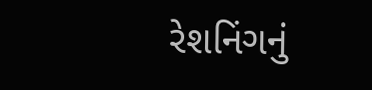રેશનિંગનું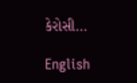કેરોસી...

English